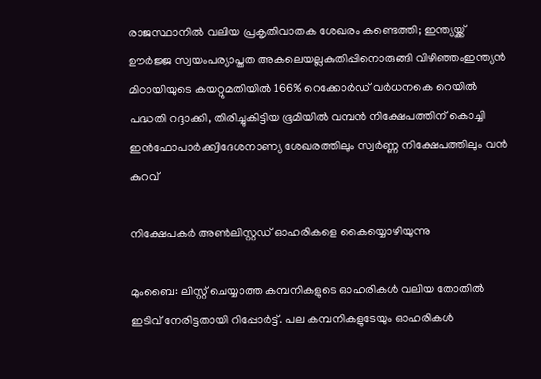രാജസ്ഥാനില്‍ വലിയ പ്രകൃതിവാതക ശേഖരം കണ്ടെത്തി; ഇന്ത്യയ്ക്ക് ഊര്‍ജ്ജ സ്വയംപര്യാപ്തത അകലെയല്ലകുതിപ്പിനൊരുങ്ങി വിഴിഞ്ഞംഇന്ത്യൻ മിഠായിയുടെ കയറ്റുമതിയിൽ 166% റെക്കോർഡ് വര്‍ധനകെ റെയില്‍ പദ്ധതി റദ്ദാക്കി, തിരിച്ചുകിട്ടിയ ഭൂമിയിൽ വമ്പൻ നിക്ഷേപത്തിന് കൊച്ചി ഇൻഫോപാര്‍ക്ക്വിദേശനാണ്യ ശേഖരത്തിലും സ്വർണ്ണ നിക്ഷേപത്തിലും വൻ കുറവ്

നിക്ഷേപകര്‍ അണ്‍ലിസ്റ്റഡ് ഓഹരികളെ കൈയ്യൊഴിയുന്നു

മുംബൈ: ലിസ്റ്റ് ചെയ്യാത്ത കമ്പനികളുടെ ഓഹരികള്‍ വലിയ തോതില്‍ ഇടിവ് നേരിട്ടതായി റിപ്പോര്‍ട്ട്. പല കമ്പനികളുടേയും ഓഹരികള്‍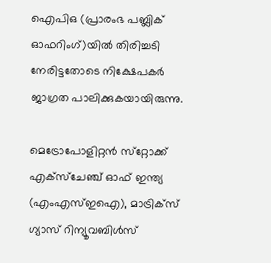ഐപിഒ (പ്രാരംഭ പബ്ലിക് ഓഫറിംഗ്)യില്‍ തിരിച്ചടി നേരിട്ടതോടെ നിക്ഷേപകര്‍ ജാഗ്രത പാലിക്കുകയായിരുന്നു.

മെട്രോപോളിറ്റന്‍ സ്‌റ്റോക്ക് എക്‌സ്‌ചേഞ്ച് ഓഫ് ഇന്ത്യ (എംഎസ്ഇഐ), മാട്രിക്‌സ് ഗ്യാസ് റിന്യൂവബിള്‍സ്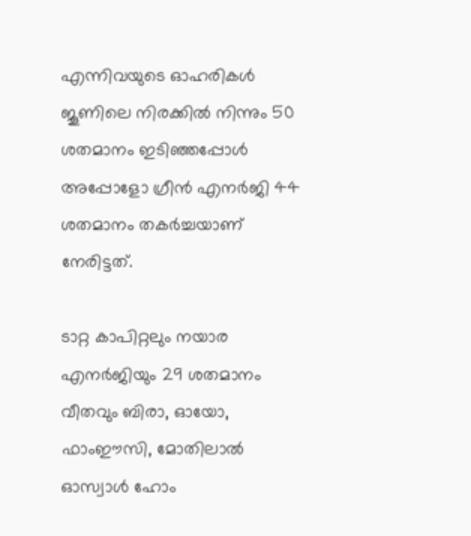എന്നിവയുടെ ഓഹരികള്‍ ജൂണിലെ നിരക്കില്‍ നിന്നും 50 ശതമാനം ഇടിഞ്ഞപ്പോള്‍ അപ്പോളോ ഗ്രീന്‍ എനര്‍ജി 44 ശതമാനം തകര്‍ച്ചയാണ് നേരിട്ടത്.

ടാറ്റ കാപിറ്റലും നയാര എനര്‍ജിയും 29 ശതമാനം വീതവും ബിരാ, ഓയോ, ഫാംഈസി, മോതിലാല്‍ ഓസ്വാള്‍ ഹോം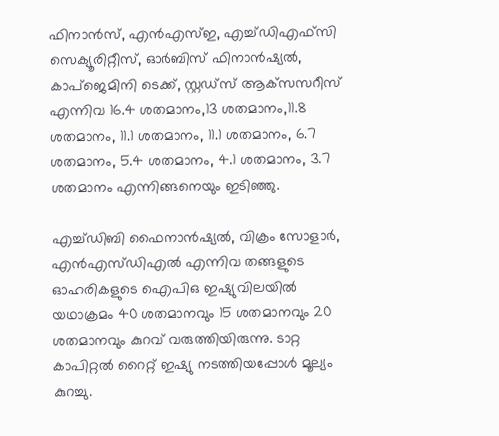ഫിനാന്‍സ്, എന്‍എസ്ഇ, എച്ച്ഡിഎഫ്‌സി സെക്യൂരിറ്റീസ്, ഓര്‍ബിസ് ഫിനാന്‍ഷ്യല്‍, കാപ്‌ജെമിനി ടെക്ക്, സ്റ്റഡ്‌സ് ആക്‌സസറീസ് എന്നിവ 16.4 ശതമാനം,13 ശതമാനം,11.8 ശതമാനം, 11.1 ശതമാനം, 11.1 ശതമാനം, 6.7 ശതമാനം, 5.4 ശതമാനം, 4.1 ശതമാനം, 3.7 ശതമാനം എന്നിങ്ങനെയും ഇടിഞ്ഞു.

എച്ച്ഡിബി ഫൈനാന്‍ഷ്യല്‍, വിക്രം സോളാര്‍, എന്‍എസ്ഡിഎല്‍ എന്നിവ തങ്ങളുടെ ഓഹരികളുടെ ഐപിഒ ഇഷ്യുവിലയില്‍ യഥാക്രമം 40 ശതമാനവും 15 ശതമാനവും 20 ശതമാനവും കുറവ് വരുത്തിയിരുന്നു. ടാറ്റ കാപിറ്റല്‍ റൈറ്റ് ഇഷ്യു നടത്തിയപ്പോള്‍ മൂല്യം കുറച്ചു.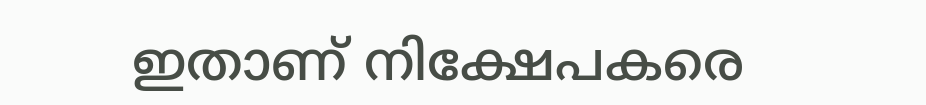ഇതാണ് നിക്ഷേപകരെ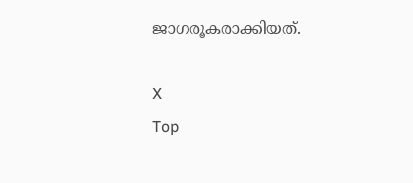ജാഗരൂകരാക്കിയത്.

X
Top